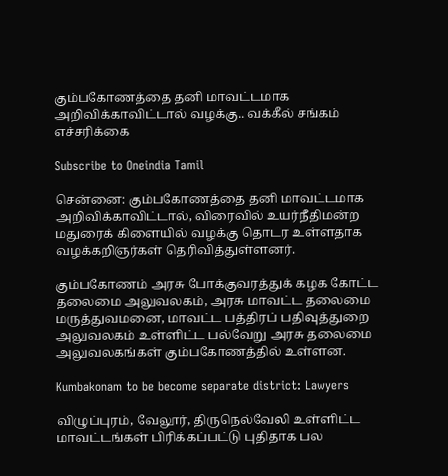கும்பகோணத்தை தனி மாவட்டமாக அறிவிக்காவிட்டால் வழக்கு.. வக்கீல் சங்கம் எச்சரிக்கை

Subscribe to Oneindia Tamil

சென்னை: கும்பகோணத்தை தனி மாவட்டமாக அறிவிக்காவிட்டால், விரைவில் உயர்நீதிமன்ற மதுரைக் கிளையில் வழக்கு தொடர உள்ளதாக வழக்கறிஞர்கள் தெரிவித்துள்ளனர்.

கும்பகோணம் அரசு போக்குவரத்துக் கழக கோட்ட தலைமை அலுவலகம், அரசு மாவட்ட தலைமை மருத்துவமனை, மாவட்ட பத்திரப் பதிவுத்துறை அலுவலகம் உள்ளிட்ட பல்வேறு அரசு தலைமை அலுவலகங்கள் கும்பகோணத்தில் உள்ளன.

Kumbakonam to be become separate district: Lawyers

விழுப்புரம், வேலூர், திருநெல்வேலி உள்ளிட்ட மாவட்டங்கள் பிரிக்கப்பட்டு புதிதாக பல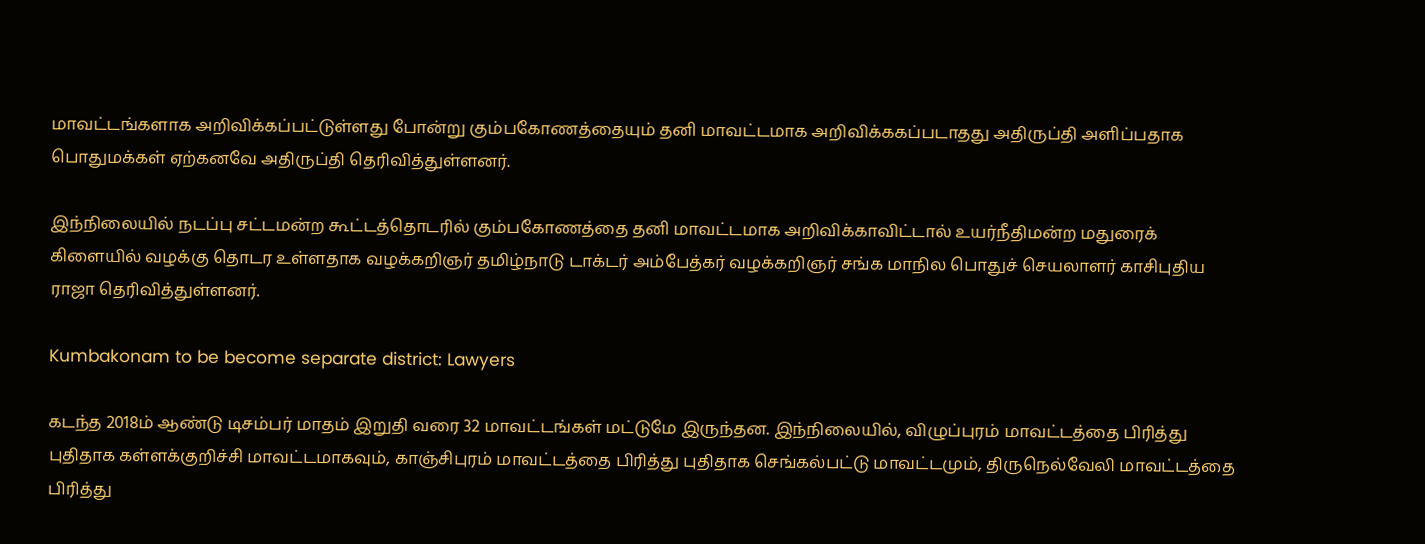மாவட்டங்களாக அறிவிக்கப்பட்டுள்ளது போன்று கும்பகோணத்தையும் தனி மாவட்டமாக அறிவிக்ககப்படாதது அதிருப்தி அளிப்பதாக பொதுமக்கள் ஏற்கனவே அதிருப்தி தெரிவித்துள்ளனர்.

இந்நிலையில் நடப்பு சட்டமன்ற கூட்டத்தொடரில் கும்பகோணத்தை தனி மாவட்டமாக அறிவிக்காவிட்டால் உயர்நீதிமன்ற மதுரைக் கிளையில் வழக்கு தொடர உள்ளதாக வழக்கறிஞர் தமிழ்நாடு டாக்டர் அம்பேத்கர் வழக்கறிஞர் சங்க மாநில பொதுச் செயலாளர் காசிபுதிய ராஜா தெரிவித்துள்ளனர்.

Kumbakonam to be become separate district: Lawyers

கடந்த 2018ம் ஆண்டு டிசம்பர் மாதம் இறுதி வரை 32 மாவட்டங்கள் மட்டுமே இருந்தன. இந்நிலையில், விழுப்புரம் மாவட்டத்தை பிரித்து புதிதாக கள்ளக்குறிச்சி மாவட்டமாகவும், காஞ்சிபுரம் மாவட்டத்தை பிரித்து புதிதாக செங்கல்பட்டு மாவட்டமும், திருநெல்வேலி மாவட்டத்தை பிரித்து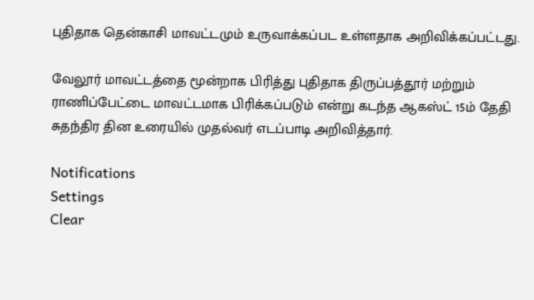புதிதாக தென்காசி மாவட்டமும் உருவாக்கப்பட உள்ளதாக அறிவிக்கப்பட்டது.

வேலூர் மாவட்டத்தை மூன்றாக பிரித்து புதிதாக திருப்பத்தூர் மற்றும் ராணிப்பேட்டை மாவட்டமாக பிரிக்கப்படும் என்று கடந்த ஆகஸ்ட் 15ம் தேதி சுதந்திர தின உரையில் முதல்வர் எடப்பாடி அறிவித்தார்.

Notifications
Settings
Clear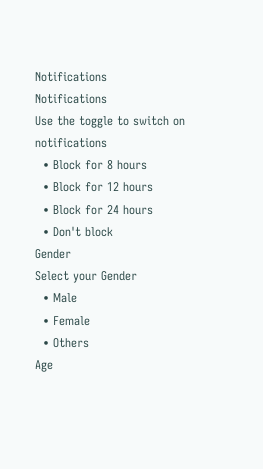Notifications
Notifications
Use the toggle to switch on notifications
  • Block for 8 hours
  • Block for 12 hours
  • Block for 24 hours
  • Don't block
Gender
Select your Gender
  • Male
  • Female
  • Others
Age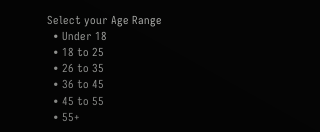Select your Age Range
  • Under 18
  • 18 to 25
  • 26 to 35
  • 36 to 45
  • 45 to 55
  • 55+